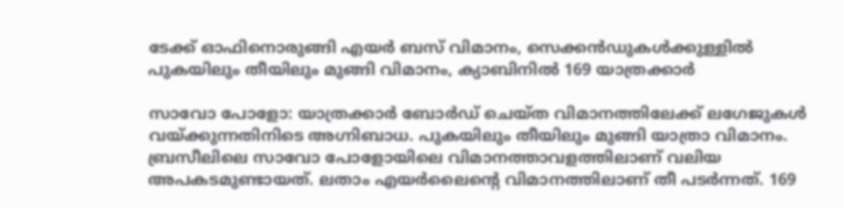ടേക്ക് ഓഫിനൊരുങ്ങി എയർ ബസ് വിമാനം, സെക്കൻഡുകൾക്കുള്ളിൽ പുകയിലും തീയിലും മുങ്ങി വിമാനം, ക്യാബിനിൽ 169 യാത്രക്കാർ

സാവോ പോളോ: യാത്രക്കാർ ബോർഡ് ചെയ്ത വിമാനത്തിലേക്ക് ലഗേജുകൾ വയ്ക്കുന്നതിനിടെ അഗ്നിബാധ. പുകയിലും തീയിലും മുങ്ങി യാത്രാ വിമാനം. ബ്രസീലിലെ സാവോ പോളോയിലെ വിമാനത്താവളത്തിലാണ് വലിയ അപകടമുണ്ടായത്. ലതാം എയർലൈന്റെ വിമാനത്തിലാണ് തീ പടർന്നത്. 169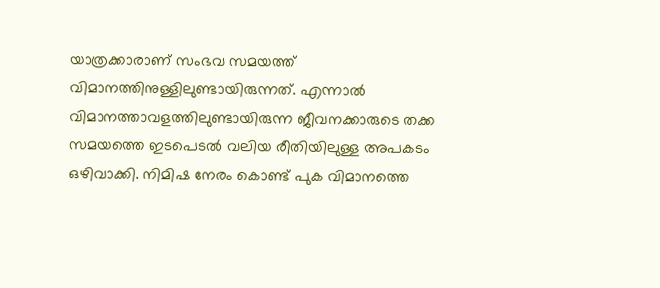യാത്രക്കാരാണ് സംഭവ സമയത്ത് വിമാനത്തിനുള്ളിലുണ്ടായിരുന്നത്. എന്നാൽ വിമാനത്താവളത്തിലുണ്ടായിരുന്ന ജീവനക്കാരുടെ തക്ക സമയത്തെ ഇടപെടൽ വലിയ രീതിയിലുള്ള അപകടം ഒഴിവാക്കി. നിമിഷ നേരം കൊണ്ട് പുക വിമാനത്തെ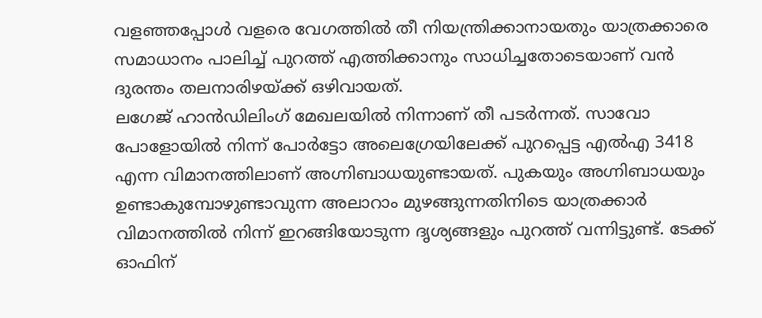വളഞ്ഞപ്പോൾ വളരെ വേഗത്തിൽ തീ നിയന്ത്രിക്കാനായതും യാത്രക്കാരെ സമാധാനം പാലിച്ച് പുറത്ത് എത്തിക്കാനും സാധിച്ചതോടെയാണ് വൻ ദുരന്തം തലനാരിഴയ്ക്ക് ഒഴിവായത്.
ലഗേജ് ഹാൻഡിലിംഗ് മേഖലയിൽ നിന്നാണ് തീ പടർന്നത്. സാവോ പോളോയിൽ നിന്ന് പോർട്ടോ അലെഗ്രേയിലേക്ക് പുറപ്പെട്ട എൽഎ 3418 എന്ന വിമാനത്തിലാണ് അഗ്നിബാധയുണ്ടായത്. പുകയും അഗ്നിബാധയും ഉണ്ടാകുമ്പോഴുണ്ടാവുന്ന അലാറാം മുഴങ്ങുന്നതിനിടെ യാത്രക്കാർ വിമാനത്തിൽ നിന്ന് ഇറങ്ങിയോടുന്ന ദൃശ്യങ്ങളും പുറത്ത് വന്നിട്ടുണ്ട്. ടേക്ക് ഓഫിന്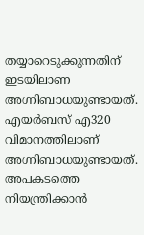തയ്യാറെടുക്കുന്നതിന് ഇടയിലാണ അഗ്നിബാധയുണ്ടായത്. എയർബസ് എ320 വിമാനത്തിലാണ് അഗ്നിബാധയുണ്ടായത്. അപകടത്തെ നിയന്ത്രിക്കാൻ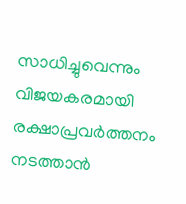സാധിച്ചുവെന്നും വിജയകരമായി രക്ഷാപ്രവർത്തനം നടത്താൻ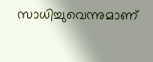സാധിച്ചുവെന്നുമാണ്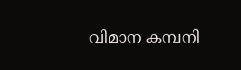വിമാന കമ്പനി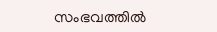സംഭവത്തിൽ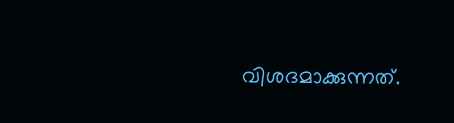വിശദമാക്കുന്നത്.